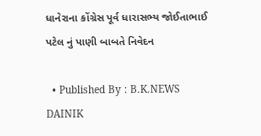ધાનેરાના કોંગ્રેસ પૂર્વ ધારાસભ્ય જોઈતાભાઈ પટેલ નું પાણી બાબતે નિવેદન

  • Published By : B.K.NEWS DAINIK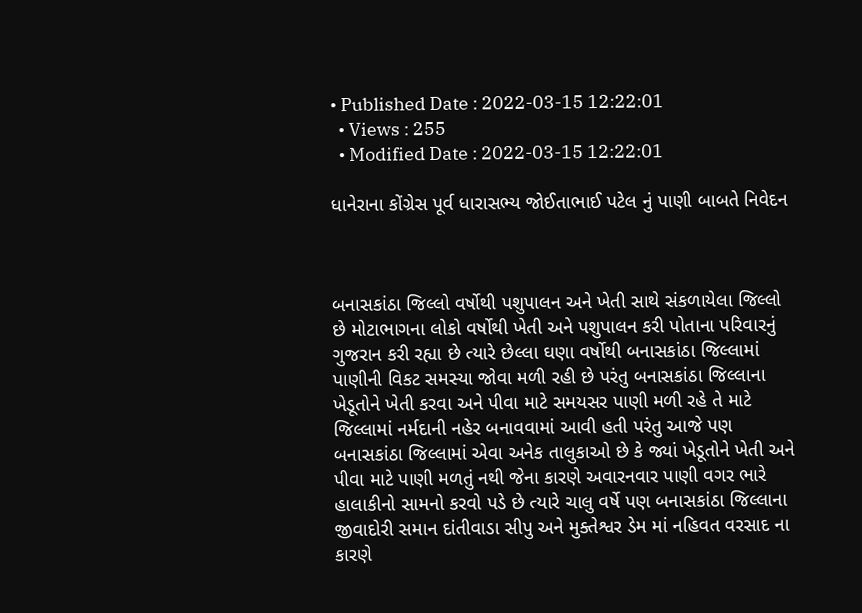• Published Date : 2022-03-15 12:22:01
  • Views : 255
  • Modified Date : 2022-03-15 12:22:01

ધાનેરાના કોંગ્રેસ પૂર્વ ધારાસભ્ય જોઈતાભાઈ પટેલ નું પાણી બાબતે નિવેદન



બનાસકાંઠા જિલ્લો વર્ષોથી પશુપાલન અને ખેતી સાથે સંકળાયેલા જિલ્લો છે મોટાભાગના લોકો વર્ષોથી ખેતી અને પશુપાલન કરી પોતાના પરિવારનું ગુજરાન કરી રહ્યા છે ત્યારે છેલ્લા ઘણા વર્ષોથી બનાસકાંઠા જિલ્લામાં પાણીની વિકટ સમસ્યા જોવા મળી રહી છે પરંતુ બનાસકાંઠા જિલ્લાના ખેડૂતોને ખેતી કરવા અને પીવા માટે સમયસર પાણી મળી રહે તે માટે જિલ્લામાં નર્મદાની નહેર બનાવવામાં આવી હતી પરંતુ આજે પણ બનાસકાંઠા જિલ્લામાં એવા અનેક તાલુકાઓ છે કે જ્યાં ખેડૂતોને ખેતી અને પીવા માટે પાણી મળતું નથી જેના કારણે અવારનવાર પાણી વગર ભારે હાલાકીનો સામનો કરવો પડે છે ત્યારે ચાલુ વર્ષે પણ બનાસકાંઠા જિલ્લાના જીવાદોરી સમાન દાંતીવાડા સીપુ અને મુક્તેશ્વર ડેમ માં નહિવત વરસાદ ના કારણે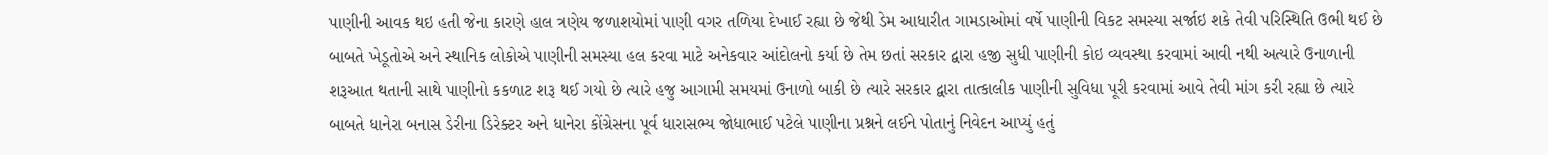પાણીની આવક થઇ હતી જેના કારણે હાલ ત્રણેય જળાશયોમાં પાણી વગર તળિયા દેખાઈ રહ્યા છે જેથી ડેમ આધારીત ગામડાઓમાં વર્ષે પાણીની વિકટ સમસ્યા સર્જાઇ શકે તેવી પરિસ્થિતિ ઉભી થઈ છે બાબતે ખેડૂતોએ અને સ્થાનિક લોકોએ પાણીની સમસ્યા હલ કરવા માટે અનેકવાર આંદોલનો કર્યા છે તેમ છતાં સરકાર દ્વારા હજી સુધી પાણીની કોઇ વ્યવસ્થા કરવામાં આવી નથી અત્યારે ઉનાળાની શરૂઆત થતાની સાથે પાણીનો કકળાટ શરૂ થઈ ગયો છે ત્યારે હજુ આગામી સમયમાં ઉનાળો બાકી છે ત્યારે સરકાર દ્વારા તાત્કાલીક પાણીની સુવિધા પૂરી કરવામાં આવે તેવી માંગ કરી રહ્યા છે ત્યારે બાબતે ધાનેરા બનાસ ડેરીના ડિરેક્ટર અને ધાનેરા કોંગ્રેસના પૂર્વ ધારાસભ્ય જોધાભાઈ પટેલે પાણીના પ્રશ્નને લઈને પોતાનું નિવેદન આપ્યું હતું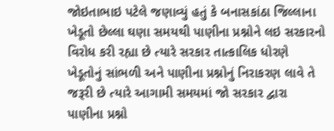જોઇતાભાઇ પટેલે જણાવ્યું હતું કે બનાસકાંઠા જિલ્લાના ખેડૂતો છેલ્લા ઘણા સમયથી પાણીના પ્રશ્નોને લઇ સરકારનો વિરોધ કરી રહ્યા છે ત્યારે સરકાર તાત્કાલિક ધોરણે ખેડૂતોનું સાંભળી અને પાણીના પ્રશ્નોનું નિરાકરણ લાવે તે જરૂરી છે ત્યારે આગામી સમયમાં જો સરકાર દ્વારા પાણીના પ્રશ્નો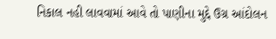નિકાલ નહી લાવવામાં આવે તો પાણીના મુદ્દે ઉગ્ર આંદોલન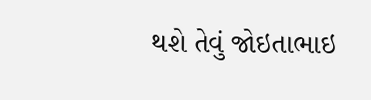થશે તેવું જોઇતાભાઇ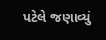પટેલે જણાવ્યું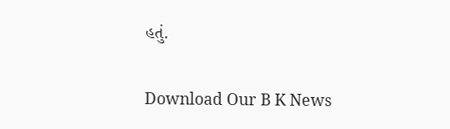હતું.

Download Our B K News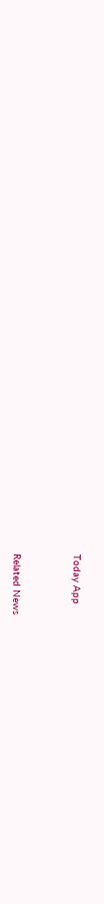Today App



Related News